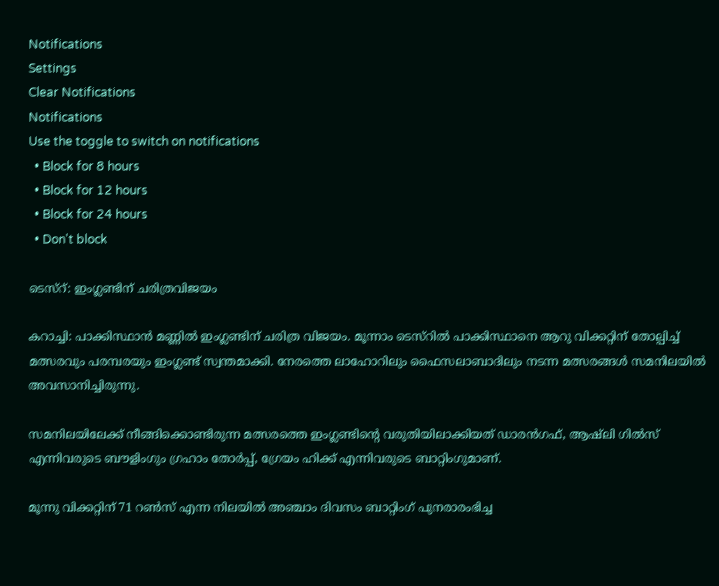Notifications
Settings
Clear Notifications
Notifications
Use the toggle to switch on notifications
  • Block for 8 hours
  • Block for 12 hours
  • Block for 24 hours
  • Don't block

ടെസ്റ്: ഇംഗ്ലണ്ടിന് ചരിത്രവിജയം

കറാച്ചി: പാക്കിസ്ഥാന്‍ മണ്ണില്‍ ഇംഗ്ലണ്ടിന് ചരിത്ര വിജയം. മൂന്നാം ടെസ്റില്‍ പാക്കിസ്ഥാനെ ആറു വിക്കറ്റിന് തോല്പിച്ച് മത്സരവും പരമ്പരയും ഇംഗ്ലണ്ട് സ്വന്തമാക്കി. നേരത്തെ ലാഹോറിലും ഫൈസലാബാദിലും നടന്ന മത്സരങ്ങള്‍ സമനിലയില്‍ അവസാനിച്ചിരുന്നു.

സമനിലയിലേക്ക് നീങ്ങിക്കൊണ്ടിരുന്ന മത്സരത്തെ ഇംഗ്ലണ്ടിന്റെ വരുതിയിലാക്കിയത് ഡാരന്‍ഗഫ്, ആഷ്ലി ഗില്‍സ് എന്നിവരുടെ ബൗളിംഗും ഗ്രഹാം തോര്‍പ്പ്, ഗ്രേയം ഹിക്ക് എന്നിവരുടെ ബാറ്റിംഗുമാണ്.

മൂന്നു വിക്കറ്റിന് 71 റണ്‍സ് എന്ന നിലയില്‍ അഞ്ചാം ദിവസം ബാറ്റിംഗ് പുനരാരംഭിച്ച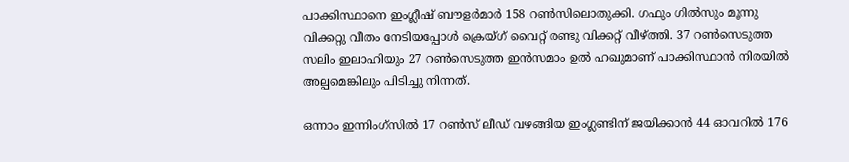പാക്കിസ്ഥാനെ ഇംഗ്ലീഷ് ബൗളര്‍മാര്‍ 158 റണ്‍സിലൊതുക്കി. ഗഫും ഗില്‍സും മൂന്നു വിക്കറ്റു വീതം നേടിയപ്പോള്‍ ക്രെയ്ഗ് വൈറ്റ് രണ്ടു വിക്കറ്റ് വീഴ്ത്തി. 37 റണ്‍സെടുത്ത സലിം ഇലാഹിയും 27 റണ്‍സെടുത്ത ഇന്‍സമാം ഉല്‍ ഹഖുമാണ് പാക്കിസ്ഥാന്‍ നിരയില്‍ അല്പമെങ്കിലും പിടിച്ചു നിന്നത്.

ഒന്നാം ഇന്നിംഗ്സില്‍ 17 റണ്‍സ് ലീഡ് വഴങ്ങിയ ഇംഗ്ലണ്ടിന് ജയിക്കാന്‍ 44 ഓവറില്‍ 176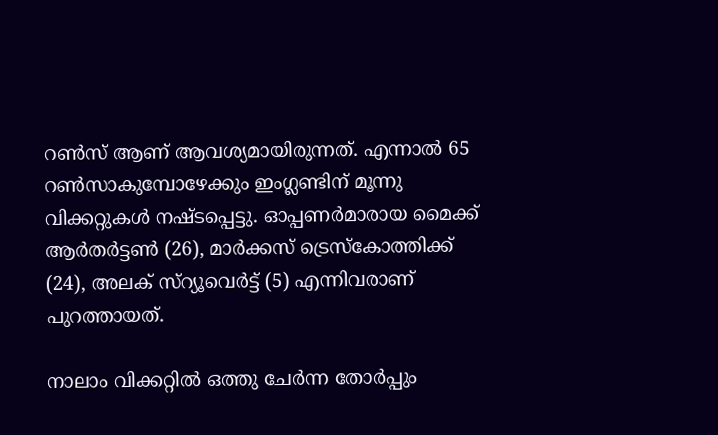റണ്‍സ് ആണ് ആവശ്യമായിരുന്നത്. എന്നാല്‍ 65 റണ്‍സാകുമ്പോഴേക്കും ഇംഗ്ലണ്ടിന് മൂന്നു വിക്കറ്റുകള്‍ നഷ്ടപ്പെട്ടു. ഓപ്പണര്‍മാരായ മൈക്ക് ആര്‍തര്‍ട്ടണ്‍ (26), മാര്‍ക്കസ് ട്രെസ്കോത്തിക്ക് (24), അലക് സ്റ്യൂവെര്‍ട്ട് (5) എന്നിവരാണ് പുറത്തായത്.

നാലാം വിക്കറ്റില്‍ ഒത്തു ചേര്‍ന്ന തോര്‍പ്പും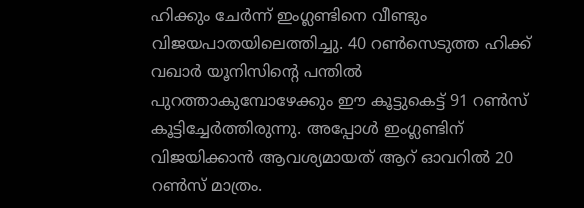ഹിക്കും ചേര്‍ന്ന് ഇംഗ്ലണ്ടിനെ വീണ്ടും വിജയപാതയിലെത്തിച്ചു. 40 റണ്‍സെടുത്ത ഹിക്ക് വഖാര്‍ യൂനിസിന്റെ പന്തില്‍ പുറത്താകുമ്പോഴേക്കും ഈ കൂട്ടുകെട്ട് 91 റണ്‍സ് കൂട്ടിച്ചേര്‍ത്തിരുന്നു. അപ്പോള്‍ ഇംഗ്ലണ്ടിന് വിജയിക്കാന്‍ ആവശ്യമായത് ആറ് ഓവറില്‍ 20 റണ്‍സ് മാത്രം.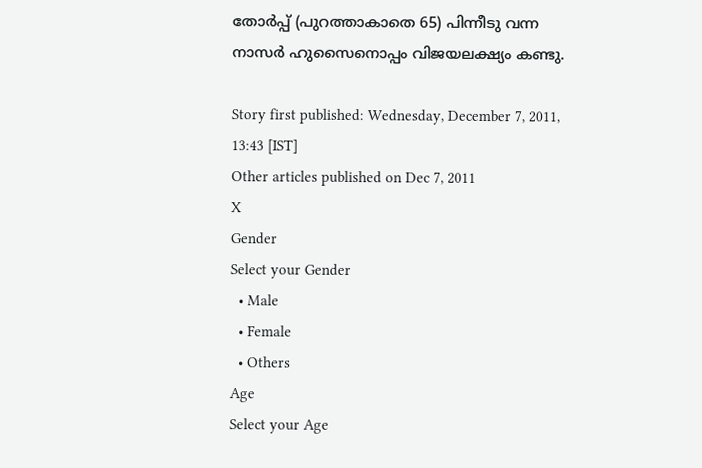തോര്‍പ്പ് (പുറത്താകാതെ 65) പിന്നീടു വന്ന നാസര്‍ ഹുസൈനൊപ്പം വിജയലക്ഷ്യം കണ്ടു.

Story first published: Wednesday, December 7, 2011, 13:43 [IST]
Other articles published on Dec 7, 2011
X
Gender
Select your Gender
  • Male
  • Female
  • Others
Age
Select your Age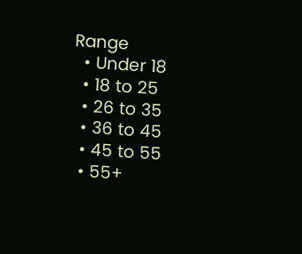Range
  • Under 18
  • 18 to 25
  • 26 to 35
  • 36 to 45
  • 45 to 55
  • 55+